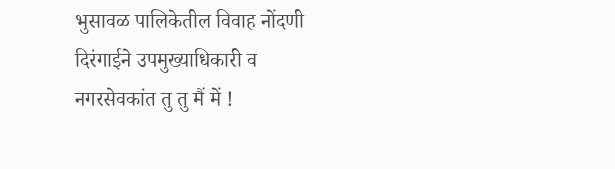भुसावळ पालिकेतील विवाह नोंदणी दिरंगाईने उपमुख्याधिकारी व नगरसेवकांत तु तु मैं में !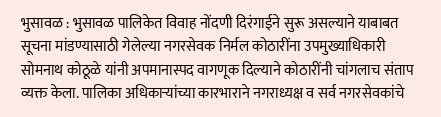भुसावळ : भुसावळ पालिकेत विवाह नोंदणी दिरंगाईने सुरू असल्याने याबाबत सूचना मांडण्यासाठी गेलेल्या नगरसेवक निर्मल कोठारींना उपमुख्याधिकारी सोमनाथ कोठूळे यांनी अपमानास्पद वागणूक दिल्याने कोठारींनी चांगलाच संताप व्यक्त केला. पालिका अधिकार्‍यांच्या कारभाराने नगराध्यक्ष व सर्व नगरसेवकांचे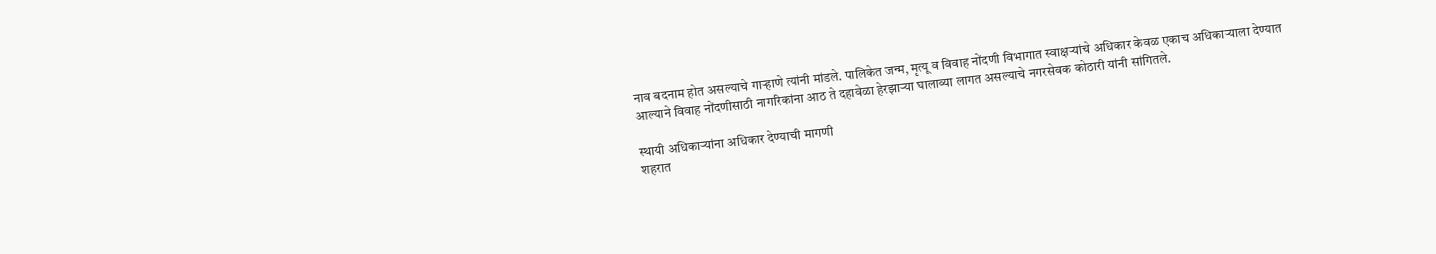नाव बदनाम होत असल्याचे गार्‍हाणे त्यांनी मांडले. पालिकेत जन्म, मृत्यू व विवाह नोंदणी विभागात स्वाक्षर्‍यांचे अधिकार केवळ एकाच अधिकार्‍याला देण्यात आल्याने विवाह नोंदणीसाठी नागरिकांना आठ ते दहावेळा हेरझार्‍या घालाव्या लागत असल्याचे नगरसेवक कोठारी यांनी सांगितले.

स्थायी अधिकार्‍यांना अधिकार देण्याची मागणी
शहरात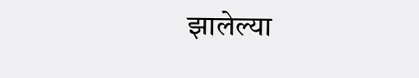झालेल्या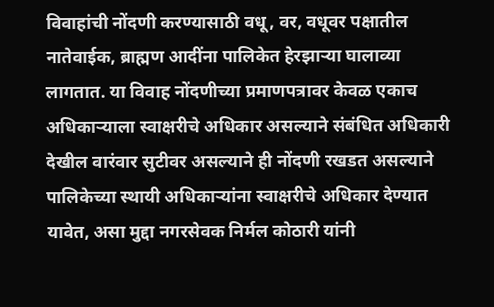विवाहांची नोंदणी करण्यासाठी वधू, वर, वधूवर पक्षातील नातेवाईक, ब्राह्मण आदींना पालिकेत हेरझार्‍या घालाव्या लागतात. या विवाह नोंदणीच्या प्रमाणपत्रावर केवळ एकाच अधिकार्‍याला स्वाक्षरीचे अधिकार असल्याने संबंधित अधिकारी देखील वारंवार सुटीवर असल्याने ही नोंदणी रखडत असल्याने पालिकेच्या स्थायी अधिकार्‍यांना स्वाक्षरीचे अधिकार देण्यात यावेत, असा मुद्दा नगरसेवक निर्मल कोठारी यांनी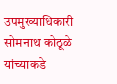उपमुख्याधिकारी सोमनाथ कोठूळे यांच्याकडे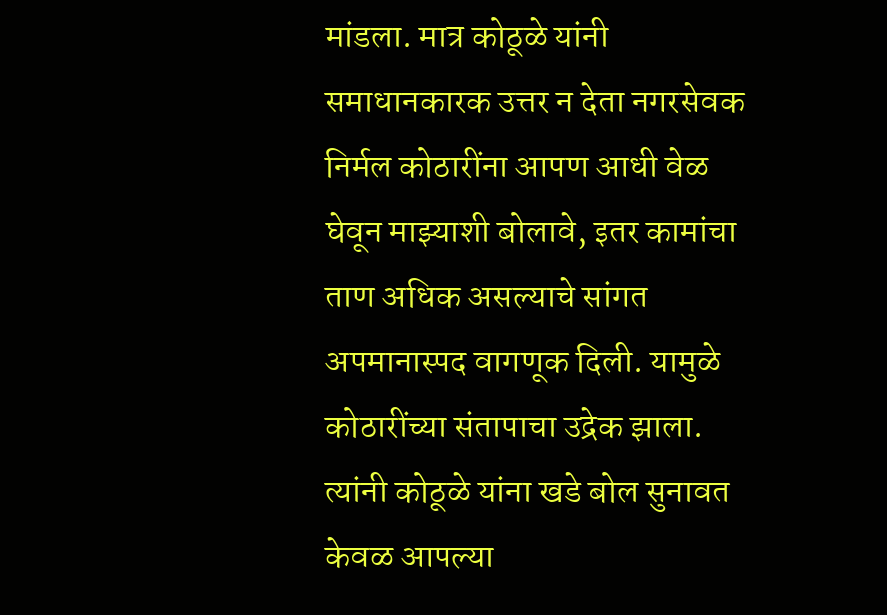मांडला. मात्र कोठूळे यांनी समाधानकारक उत्तर न देता नगरसेवक निर्मल कोठारींना आपण आधी वेळ घेवून माझ्याशी बोलावे, इतर कामांचा ताण अधिक असल्याचे सांगत अपमानास्पद वागणूक दिली. यामुळे कोठारींच्या संतापाचा उद्रेक झाला. त्यांनी कोठूळे यांना खडे बोल सुनावत केवळ आपल्या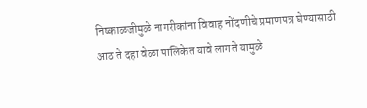निष्काळजीमुळे नागरीकांना विवाह नोंदणीचे प्रमाणपत्र घेण्यासाठी आठ ते दहा वेळा पालिकेत यावे लागते यामुळे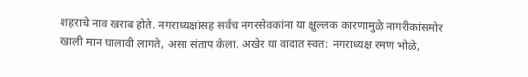शहराचे नाव खराब होते. नगराध्यक्षांसह सर्वच नगरसेवकांना या क्षुल्लक कारणामुळे नागरीकांसमोर खाली मान घालावी लागते, असा संताप केला. अखेर या वादात स्वत: नगराध्यक्ष रमण भोळे,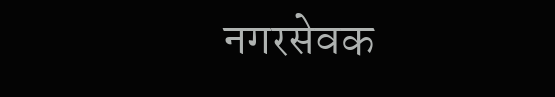नगरसेवक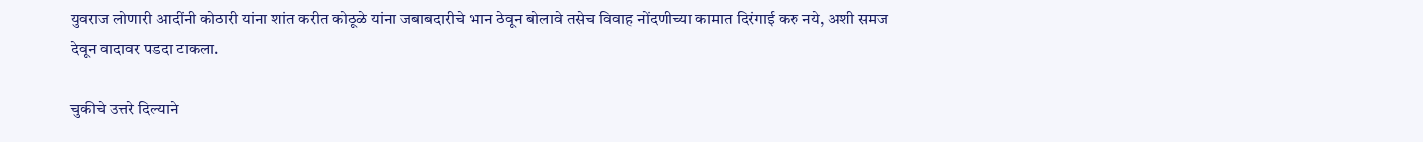युवराज लोणारी आदींनी कोठारी यांना शांत करीत कोठूळे यांना जबाबदारीचे भान ठेवून बोलावे तसेच विवाह नोंदणीच्या कामात दिरंगाई करु नये, अशी समज देवून वादावर पडदा टाकला.

चुकीचे उत्तरे दिल्याने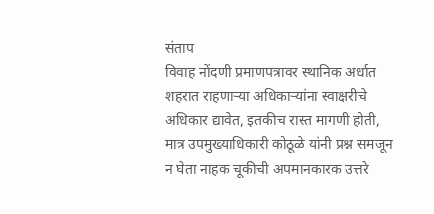संताप
विवाह नोंदणी प्रमाणपत्रावर स्थानिक अर्धात शहरात राहणार्‍या अधिकार्‍यांना स्वाक्षरीचे अधिकार द्यावेत, इतकीच रास्त मागणी होती, मात्र उपमुख्याधिकारी कोठूळे यांनी प्रश्न समजून न घेता नाहक चूकीची अपमानकारक उत्तरे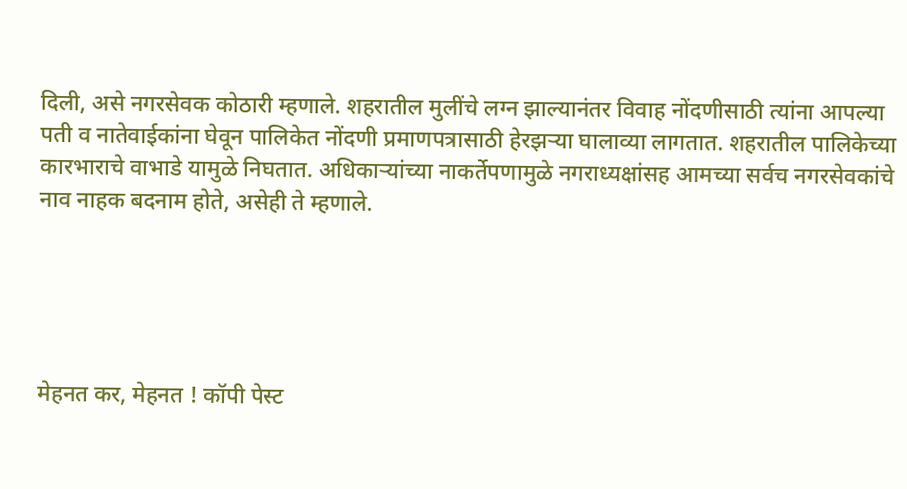दिली, असे नगरसेवक कोठारी म्हणाले. शहरातील मुलींचे लग्न झाल्यानंतर विवाह नोंदणीसाठी त्यांना आपल्या पती व नातेवाईकांना घेवून पालिकेत नोंदणी प्रमाणपत्रासाठी हेरझर्‍या घालाव्या लागतात. शहरातील पालिकेच्या कारभाराचे वाभाडे यामुळे निघतात. अधिकार्‍यांच्या नाकर्तेपणामुळे नगराध्यक्षांसह आमच्या सर्वच नगरसेवकांचे नाव नाहक बदनाम होते, असेही ते म्हणाले.





मेहनत कर, मेहनत ! कॉपी पेस्ट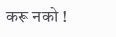करू नको !